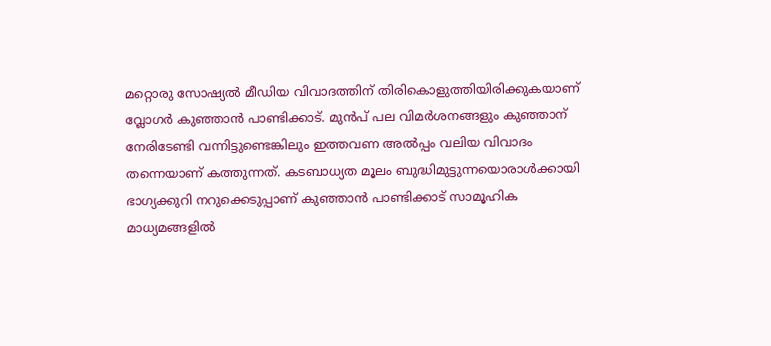മറ്റൊരു സോഷ്യല്‍ മീഡിയ വിവാദത്തിന് തിരികൊളുത്തിയിരിക്കുകയാണ് വ്ലോഗർ കുഞ്ഞാൻ പാണ്ടിക്കാട്. മുൻപ് പല വിമർശനങ്ങളും കുഞ്ഞാന് നേരിടേണ്ടി വന്നിട്ടുണ്ടെങ്കിലും ഇത്തവണ അല്‍പ്പം വലിയ വിവാദം തന്നെയാണ് കത്തുന്നത്. കടബാധ്യത മൂലം ബുദ്ധിമുട്ടുന്നയൊരാള്‍ക്കായി ഭാഗ്യക്കുറി നറുക്കെടുപ്പാണ് കുഞ്ഞാൻ പാണ്ടിക്കാട് സാമൂഹിക മാധ്യമങ്ങളില്‍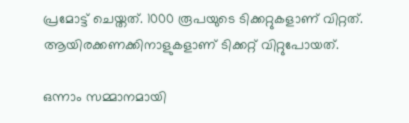പ്രമോട്ട് ചെയ്തത്. 1000 രൂപയുടെ ടിക്കറ്റുകളാണ് വിറ്റത്. ആയിരക്കണക്കിനാളുകളാണ് ടിക്കറ്റ് വിറ്റുപോയത്.

ഒന്നാം സമ്മാനമായി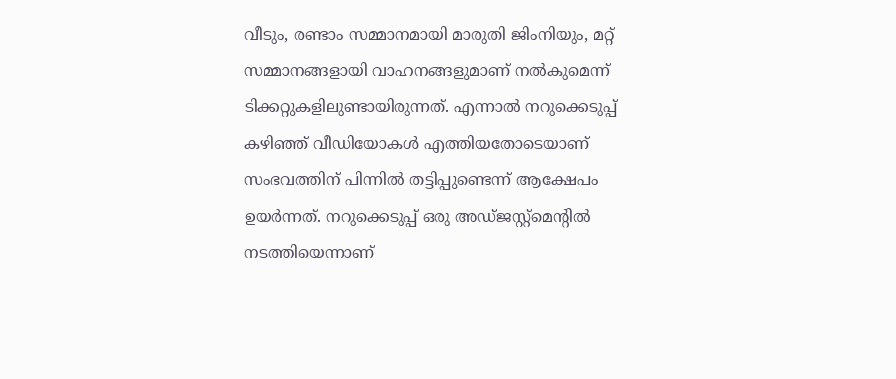വീടും, രണ്ടാം സമ്മാനമായി മാരുതി ജിംനിയും, മറ്റ് സമ്മാനങ്ങളായി വാഹനങ്ങളുമാണ് നല്‍കുമെന്ന് ടിക്കറ്റുകളിലുണ്ടായിരുന്നത്. എന്നാല്‍ നറുക്കെടുപ്പ് കഴിഞ്ഞ് വീഡിയോകള്‍ എത്തിയതോടെയാണ് സംഭവത്തിന് പിന്നില്‍ തട്ടിപ്പുണ്ടെന്ന് ആക്ഷേപം ഉയർന്നത്. നറുക്കെടുപ്പ് ഒരു അഡ്ജസ്റ്റ്മെൻ്റില്‍ നടത്തിയെന്നാണ്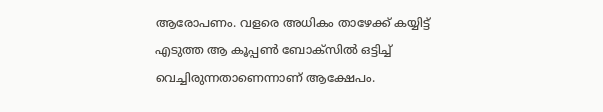ആരോപണം. വളരെ അധികം താഴേക്ക് കയ്യിട്ട് എടുത്ത ആ കൂപ്പണ്‍ ബോക്സില്‍ ഒട്ടിച്ച്‌ വെച്ചിരുന്നതാണെന്നാണ് ആക്ഷേപം.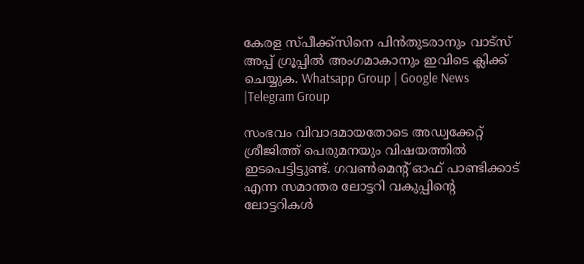കേരള സ്പീക്ക്സിനെ പിൻതുടരാനും വാട്സ് അപ്പ് ഗ്രൂപ്പിൽ അംഗമാകാനും ഇവിടെ ക്ലിക്ക് ചെയ്യുക. Whatsapp Group | Google News |Telegram Group

സംഭവം വിവാദമായതോടെ അഡ്വക്കേറ്റ് ശ്രീജിത്ത് പെരുമനയും വിഷയത്തില്‍ ഇടപെട്ടിട്ടുണ്ട്. ഗവണ്‍മെന്റ് ഓഫ് പാണ്ടിക്കാട് എന്ന സമാന്തര ലോട്ടറി വകുപ്പിന്റെ ലോട്ടറികള്‍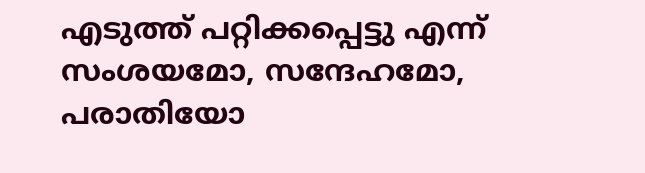എടുത്ത് പറ്റിക്കപ്പെട്ടു എന്ന് സംശയമോ, സന്ദേഹമോ, പരാതിയോ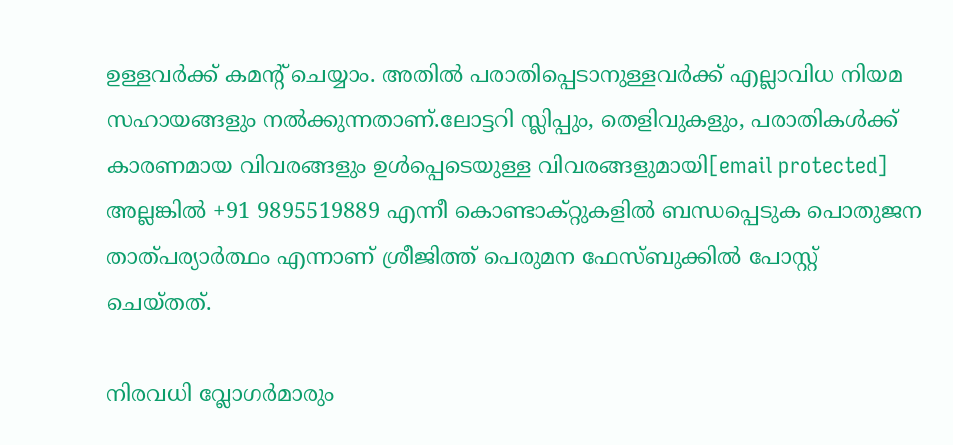ഉള്ളവർക്ക് കമൻ്റ് ചെയ്യാം. അതില്‍ പരാതിപ്പെടാനുള്ളവർക്ക് എല്ലാവിധ നിയമ സഹായങ്ങളും നല്‍ക്കുന്നതാണ്.ലോട്ടറി സ്ലിപ്പും, തെളിവുകളും, പരാതികള്‍ക്ക് കാരണമായ വിവരങ്ങളും ഉള്‍പ്പെടെയുള്ള വിവരങ്ങളുമായി[email protected] അല്ലങ്കില്‍ +91 9895519889 എന്നീ കൊണ്ടാക്റ്റുകളില്‍ ബന്ധപ്പെടുക പൊതുജന താത്പര്യാർത്ഥം എന്നാണ് ശ്രീജിത്ത് പെരുമന ഫേസ്ബുക്കില്‍ പോസ്റ്റ് ചെയ്തത്.

നിരവധി വ്ലോഗർമാരും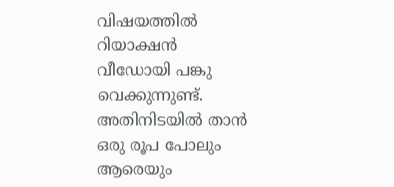വിഷയത്തില്‍ റിയാക്ഷൻ വീഡോയി പങ്കു വെക്കുന്നുണ്ട്. അതിനിടയില്‍ താൻ ഒരു രൂപ പോലും ആരെയും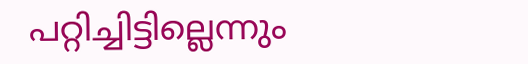പറ്റിച്ചിട്ടില്ലെന്നും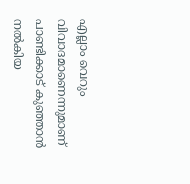എല്ലാം വെറും വിവാദമാണെന്നുമാണ് പാണ്ടിക്കാട് കുഞ്ഞാൻ നല്‍കിയ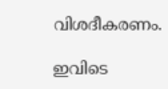വിശദീകരണം.

ഇവിടെ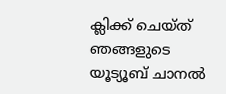ക്ലിക്ക് ചെയ്ത് ഞങ്ങളുടെ യൂട്യൂബ് ചാനൽ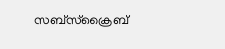സബ്സ്ക്രൈബ്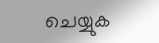ചെയ്യുക